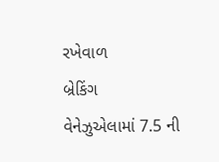રખેવાળ
બ્રેકિંગ
વેનેઝુએલામાં 7.5 ની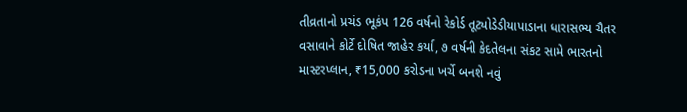તીવ્રતાનો પ્રચંડ ભૂકંપ 126 વર્ષનો રેકોર્ડ તૂટ્યોડેડીયાપાડાના ધારાસભ્ય ચૈતર વસાવાને કોર્ટે દોષિત જાહેર કર્યા, ૭ વર્ષની કેદતેલના સંકટ સામે ભારતનો માસ્ટરપ્લાન, ₹15,000 કરોડના ખર્ચે બનશે નવું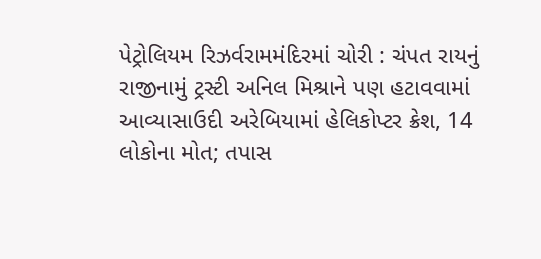પેટ્રોલિયમ રિઝર્વરામમંદિરમાં ચોરી : ચંપત રાયનું રાજીનામું ટ્રસ્ટી અનિલ મિશ્રાને પણ હટાવવામાં આવ્યાસાઉદી અરેબિયામાં હેલિકોપ્ટર ક્રેશ, 14 લોકોના મોત; તપાસ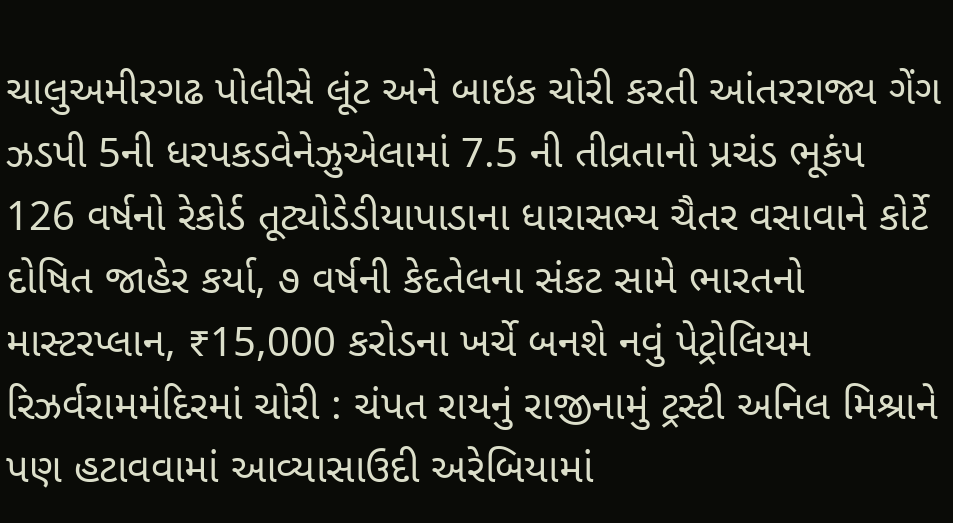ચાલુઅમીરગઢ પોલીસે લૂંટ અને બાઇક ચોરી કરતી આંતરરાજ્ય ગેંગ ઝડપી 5ની ધરપકડવેનેઝુએલામાં 7.5 ની તીવ્રતાનો પ્રચંડ ભૂકંપ 126 વર્ષનો રેકોર્ડ તૂટ્યોડેડીયાપાડાના ધારાસભ્ય ચૈતર વસાવાને કોર્ટે દોષિત જાહેર કર્યા, ૭ વર્ષની કેદતેલના સંકટ સામે ભારતનો માસ્ટરપ્લાન, ₹15,000 કરોડના ખર્ચે બનશે નવું પેટ્રોલિયમ રિઝર્વરામમંદિરમાં ચોરી : ચંપત રાયનું રાજીનામું ટ્રસ્ટી અનિલ મિશ્રાને પણ હટાવવામાં આવ્યાસાઉદી અરેબિયામાં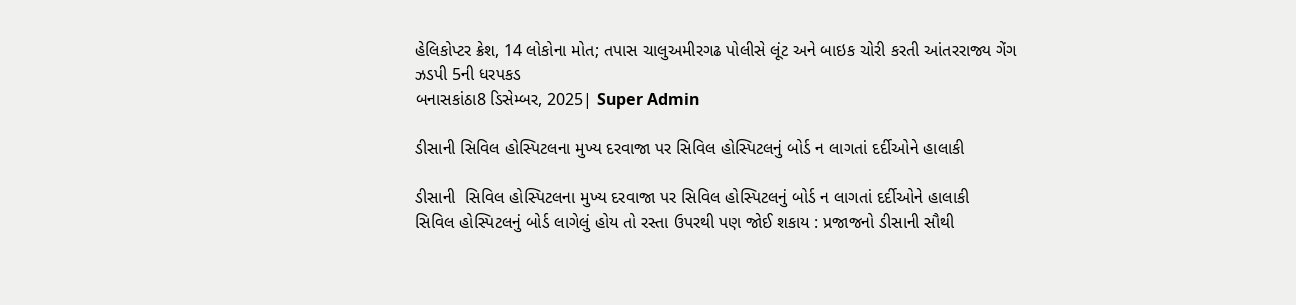હેલિકોપ્ટર ક્રેશ, 14 લોકોના મોત; તપાસ ચાલુઅમીરગઢ પોલીસે લૂંટ અને બાઇક ચોરી કરતી આંતરરાજ્ય ગેંગ ઝડપી 5ની ધરપકડ
બનાસકાંઠા8 ડિસેમ્બર, 2025| Super Admin

ડીસાની સિવિલ હોસ્પિટલના મુખ્ય દરવાજા પર સિવિલ હોસ્પિટલનું બોર્ડ ન લાગતાં દર્દીઓને હાલાકી

ડીસાની  સિવિલ હોસ્પિટલના મુખ્ય દરવાજા પર સિવિલ હોસ્પિટલનું બોર્ડ ન લાગતાં દર્દીઓને હાલાકી
સિવિલ હોસ્પિટલનું બોર્ડ લાગેલું હોય તો રસ્તા ઉપરથી પણ જોઈ શકાય : પ્રજાજનો ડીસાની સૌથી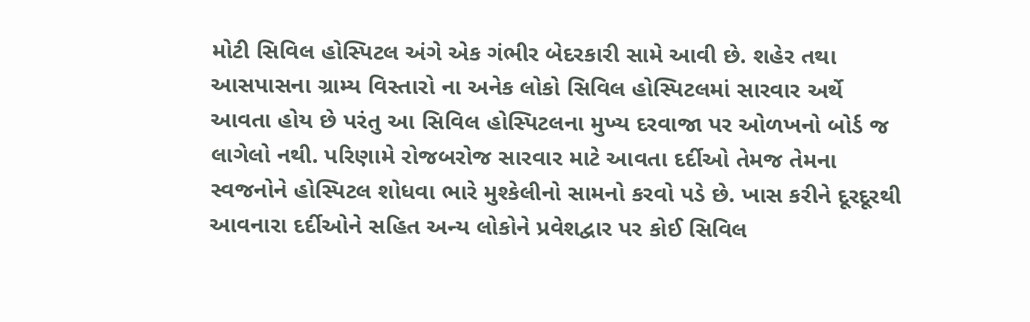મોટી સિવિલ હોસ્પિટલ અંગે એક ગંભીર બેદરકારી સામે આવી છે. શહેર તથા આસપાસના ગ્રામ્ય વિસ્તારો ના અનેક લોકો સિવિલ હોસ્પિટલમાં સારવાર અર્થે આવતા હોય છે પરંતુ આ સિવિલ હોસ્પિટલના મુખ્ય દરવાજા પર ઓળખનો બોર્ડ જ લાગેલો નથી. પરિણામે રોજબરોજ સારવાર માટે આવતા દર્દીઓ તેમજ તેમના સ્વજનોને હોસ્પિટલ શોધવા ભારે મુશ્કેલીનો સામનો કરવો પડે છે. ખાસ કરીને દૂરદૂરથી આવનારા દર્દીઓને સહિત અન્ય લોકોને પ્રવેશદ્વાર પર કોઈ સિવિલ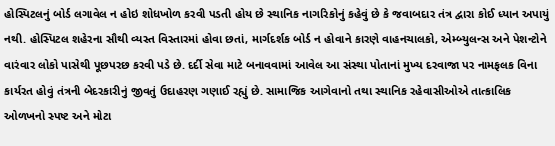હોસ્પિટલનું બોર્ડ લગાવેલ ન હોઇ શોધખોળ કરવી પડતી હોય છે સ્થાનિક નાગરિકોનું કહેવું છે કે જવાબદાર તંત્ર દ્વારા કોઈ ધ્યાન અપાયું નથી. હોસ્પિટલ શહેરના સૌથી વ્યસ્ત વિસ્તારમાં હોવા છતાં, માર્ગદર્શક બોર્ડ ન હોવાને કારણે વાહનચાલકો, એમ્બ્યુલન્સ અને પેશન્ટોને વારંવાર લોકો પાસેથી પૂછપરછ કરવી પડે છે. દર્દી સેવા માટે બનાવવામાં આવેલ આ સંસ્થા પોતાનાં મુખ્ય દરવાજા પર નામફલક વિના કાર્યરત હોવું તંત્રની બેદરકારીનું જીવતું ઉદાહરણ ગણાઈ રહ્યું છે. સામાજિક આગેવાનો તથા સ્થાનિક રહેવાસીઓએ તાત્કાલિક ઓળખનો સ્પષ્ટ અને મોટા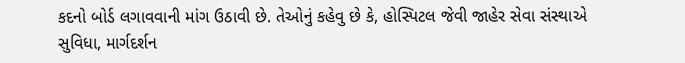કદનો બોર્ડ લગાવવાની માંગ ઉઠાવી છે. તેઓનું કહેવુ છે કે, હોસ્પિટલ જેવી જાહેર સેવા સંસ્થાએ સુવિધા, માર્ગદર્શન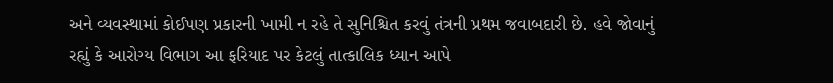અને વ્યવસ્થામાં કોઈપણ પ્રકારની ખામી ન રહે તે સુનિશ્ચિત કરવું તંત્રની પ્રથમ જવાબદારી છે. હવે જોવાનું રહ્યું કે આરોગ્ય વિભાગ આ ફરિયાદ પર કેટલું તાત્કાલિક ધ્યાન આપે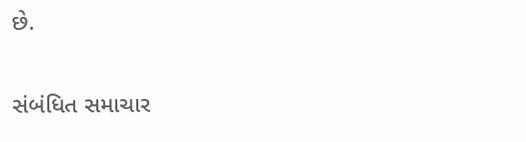છે.

સંબંધિત સમાચાર